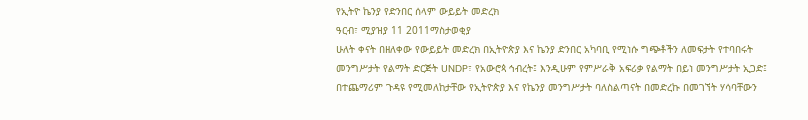የኢትዮ ኬንያ የድንበር ሰላም ውይይት መድረክ
ዓርብ፣ ሚያዝያ 11 2011ማስታወቂያ
ሁለት ቀናት በዘለቀው የውይይት መድረክ በኢትዮጵያ እና ኬንያ ድንበር አካባቢ የሚነሱ ግጭቶችን ለመፍታት የተባበሩት መንግሥታት የልማት ድርጅት UNDP፣ የአውሮጳ ኅብረት፤ እንዲሁም የምሥራቅ አፍሪቃ የልማት በይነ መንግሥታት ኢጋድ፤ በተጨማሪም ጉዳዩ የሚመለከታቸው የኢትዮጵያ እና የኬንያ መንግሥታት ባለስልጣናት በመድረኩ በመገኘት ሃሳባቸውን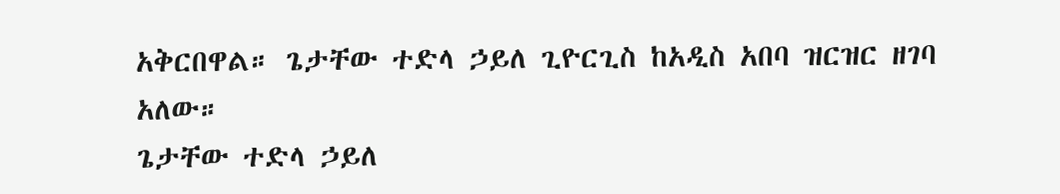አቅርበዋል። ጌታቸው ተድላ ኃይለ ጊዮርጊስ ከአዲስ አበባ ዝርዝር ዘገባ አለው።
ጌታቸው ተድላ ኃይለ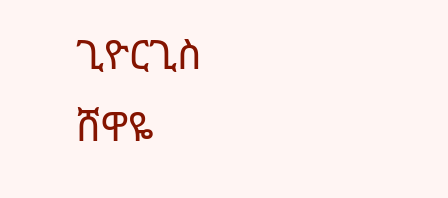ጊዮርጊስ
ሸዋዬ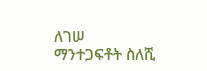ለገሠ
ማንተጋፍቶት ስለሺ